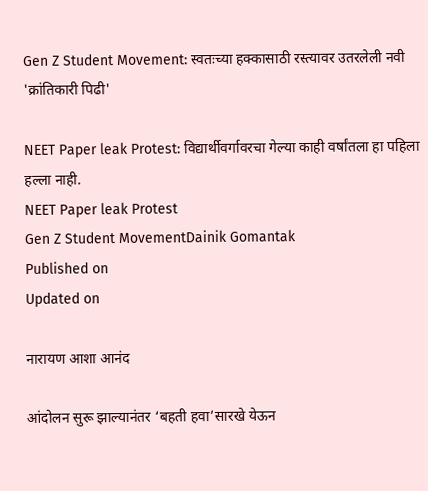Gen Z Student Movement: स्वतःच्या हक्कासाठी रस्त्यावर उतरलेली नवी 'क्रांतिकारी पिढी'

NEET Paper leak Protest: विद्यार्थीवर्गावरचा गेल्या काही वर्षांतला हा पहिला हल्ला नाही.
NEET Paper leak Protest
Gen Z Student MovementDainik Gomantak
Published on
Updated on

नारायण आशा आनंद

आंदोलन सुरू झाल्यानंतर ‘बहती हवा’सारखे येऊन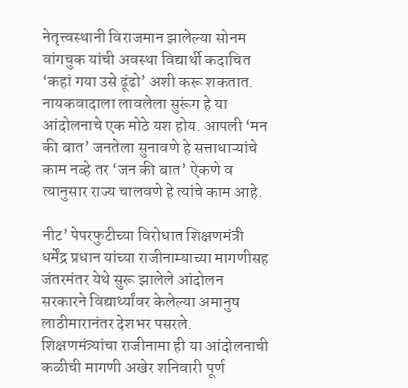नेतृत्त्वस्थानी विराजमान झालेल्या सोनम वांगचुक यांची अवस्था विद्यार्थी कदाचित ‘कहां गया उसे ढूंढो’ अशी करू शकतात. नायकवादाला लावलेला सुरूंग हे या आंदोलनाचे एक मोठे यश होय. आपली ‘मन की बात’ जनतेला सुनावणे हे सत्ताधाऱ्यांचे काम नव्हे तर ‘जन की बात’ ऐकणे व त्यानुसार राज्य चालवणे हे त्यांचे काम आहे.

नीट’ पेपरफुटीच्या विरोधात शिक्षणमंत्री धर्मेंद्र प्रधान यांच्या राजीनाम्याच्या मागणीसह जंतरमंतर येथे सुरू झालेले आंदोलन सरकारने विद्यार्थ्यांवर केलेल्या अमानुष लाठीमारानंतर देशभर पसरले. शिक्षणमंत्र्यांचा राजीनामा ही या आंदोलनाची कळीची मागणी अखेर शनिवारी पूर्ण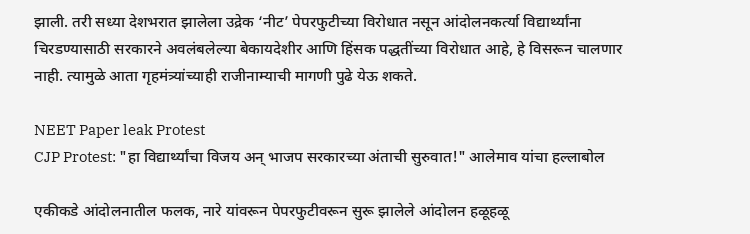झाली. तरी सध्या देशभरात झालेला उद्रेक ‘नीट’ पेपरफुटीच्या विरोधात नसून आंदोलनकर्त्या विद्यार्थ्यांना चिरडण्यासाठी सरकारने अवलंबलेल्या बेकायदेशीर आणि हिंसक पद्धतींच्या विरोधात आहे, हे विसरून चालणार नाही. त्यामुळे आता गृहमंत्र्यांच्याही राजीनाम्याची मागणी पुढे येऊ शकते.

NEET Paper leak Protest
CJP Protest: "हा विद्यार्थ्यांचा विजय अन् भाजप सरकारच्या अंताची सुरुवात!" आलेमाव यांचा हल्लाबोल

एकीकडे आंदोलनातील फलक, नारे यांवरून पेपरफुटीवरून सुरू झालेले आंदोलन हळूहळू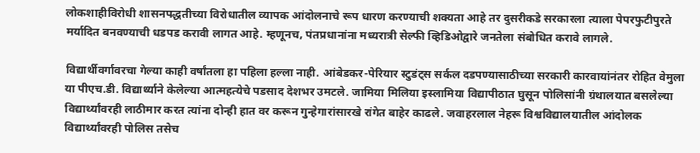लोकशाहीविरोधी शासनपद्धतीच्या विरोधातील व्यापक आंदोलनाचे रूप धारण करण्याची शक्यता आहे तर दुसरीकडे सरकारला त्याला पेपरफुटीपुरते मर्यादित बनवण्याची धडपड करावी लागत आहे. म्हणूनच, पंतप्रधानांना मध्यरात्री सेल्फी व्हिडिओद्वारे जनतेला संबोधित करावे लागले.

विद्यार्थीवर्गावरचा गेल्या काही वर्षांतला हा पहिला हल्ला नाही. आंबेडकर-पेरियार स्टुडंट्स सर्कल दडपण्यासाठीच्या सरकारी कारवायांनंतर रोहित वेमुला या पीएच.डी. विद्यार्थ्याने केलेल्या आत्महत्येचे पडसाद देशभर उमटले. जामिया मिलिया इस्लामिया विद्यापीठात घुसून पोलिसांनी ग्रंथालयात बसलेल्या विद्यार्थ्यांवरही लाठीमार करत त्यांना दोन्ही हात वर करून गुन्हेगारांसारखे रांगेत बाहेर काढले. जवाहरलाल नेहरू विश्वविद्यालयातील आंदोलक विद्यार्थ्यांवरही पोलिस तसेच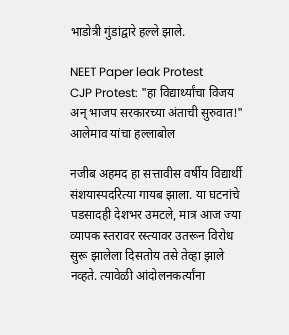भाडोत्री गुंडांद्वारे हल्ले झाले.

NEET Paper leak Protest
CJP Protest: "हा विद्यार्थ्यांचा विजय अन् भाजप सरकारच्या अंताची सुरुवात!" आलेमाव यांचा हल्लाबोल

नजीब अहमद हा सत्तावीस वर्षीय विद्यार्थी संशयास्पदरित्या गायब झाला. या घटनांचे पडसादही देशभर उमटले, मात्र आज ज्या व्यापक स्तरावर रस्त्यावर उतरून विरोध सुरू झालेला दिसतोय तसे तेव्हा झाले नव्हते. त्यावेळी आंदोलनकर्त्यांना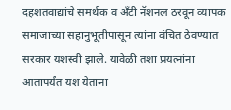दहशतवाद्यांचे समर्थक व ॲंटी नॅशनल ठरवून व्यापक समाजाच्या सहानुभूतीपासून त्यांना वंचित ठेवण्यात सरकार यशस्वी झाले. यावेळी तशा प्रयत्नांना आतापर्यंत यश येताना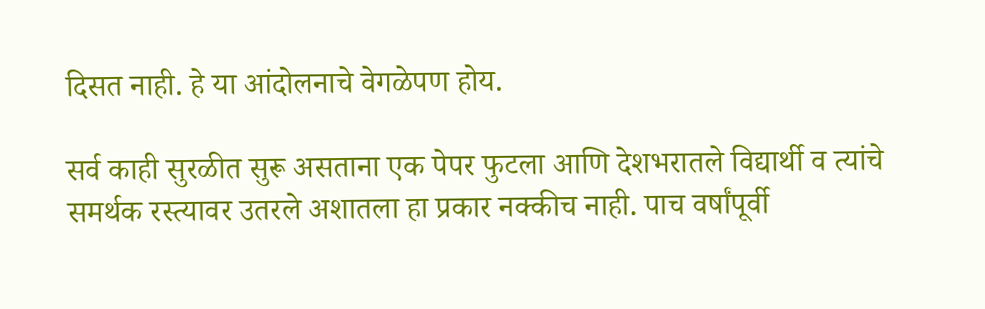दिसत नाही. हे या आंदोलनाचे वेगळेपण होय.

सर्व काही सुरळीत सुरू असताना एक पेपर फुटला आणि देशभरातले विद्यार्थी व त्यांचे समर्थक रस्त्यावर उतरले अशातला हा प्रकार नक्कीच नाही. पाच वर्षांपूर्वी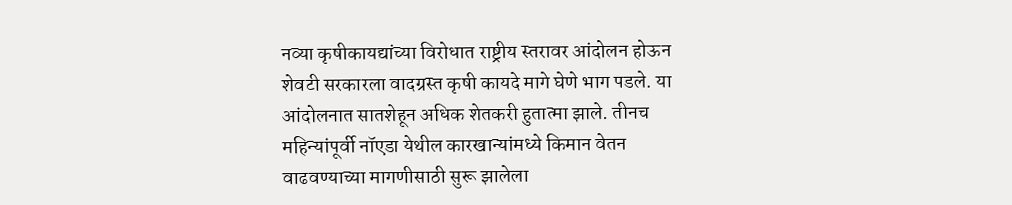नव्या कृषीकायद्यांच्या विरोधात राष्ट्रीय स्तरावर आंदोलन होऊन शेवटी सरकारला वादग्रस्त कृषी कायदे मागे घेणे भाग पडले. या आंदोलनात सातशेहून अधिक शेतकरी हुतात्मा झाले. तीनच महिन्यांपूर्वी नॉएडा येथील कारखान्यांमध्ये किमान वेतन वाढवण्याच्या मागणीसाठी सुरू झालेला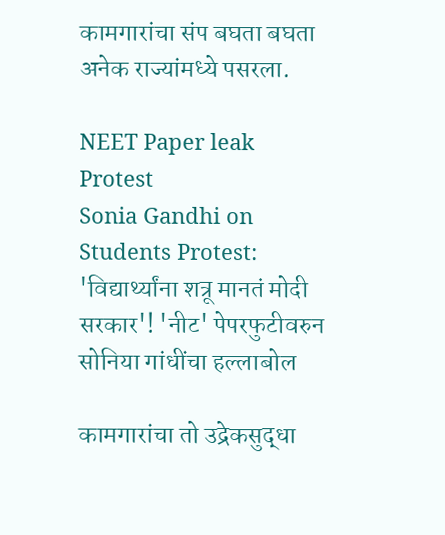कामगारांचा संप बघता बघता अनेक राज्यांमध्ये पसरला.

NEET Paper leak Protest
Sonia Gandhi on Students Protest: 'विद्यार्थ्यांना शत्रू मानतं मोदी सरकार'! 'नीट' पेपरफुटीवरुन सोनिया गांधींचा हल्लाबोल

कामगारांचा तो उद्रेकसुद्धा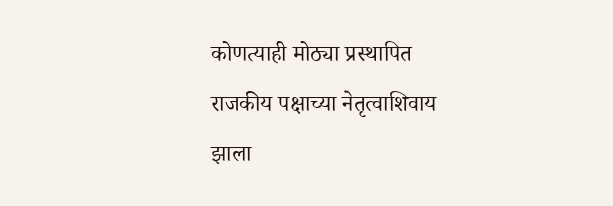कोणत्याही मोठ्या प्रस्थापित राजकीय पक्षाच्या नेतृत्वाशिवाय झाला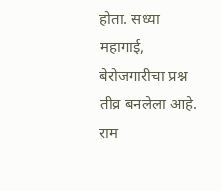होता. सध्या महागाई, बेरोजगारीचा प्रश्न तीव्र बनलेला आहे. राम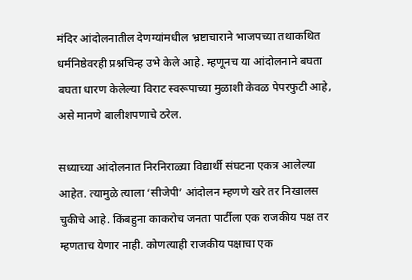मंदिर आंदोलनातील देणग्यांमधील भ्रष्टाचाराने भाजपच्या तथाकथित धर्मनिष्ठेवरही प्रश्नचिन्ह उभे केले आहे. म्हणूनच या आंदोलनाने बघता बघता धारण केलेल्या विराट स्वरूपाच्या मुळाशी केवळ पेपरफुटी आहे, असे मानणे बालीशपणाचे ठरेल.

सध्याच्या आंदोलनात निरनिराळ्या विद्यार्थी संघटना एकत्र आलेल्या आहेत. त्यामुळे त्याला ‘सीजेपी’ आंदोलन म्हणणे खरे तर निखालस चुकीचे आहे. किंबहुना काकरोच जनता पार्टीला एक राजकीय पक्ष तर म्हणताच येणार नाही. कोणत्याही राजकीय पक्षाचा एक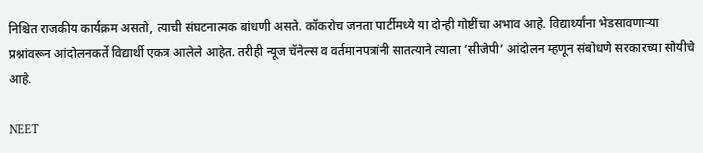निश्चित राजकीय कार्यक्रम असतो, त्याची संघटनात्मक बांधणी असते. कॉकरोच जनता पार्टीमध्ये या दोन्ही गोष्टींचा अभाव आहे. विद्यार्थ्यांना भेडसावणाऱ्या प्रश्नांवरून आंदोलनकर्ते विद्यार्थी एकत्र आलेले आहेत. तरीही न्यूज चॅनेल्स व वर्तमानपत्रांनी सातत्याने त्याला ‘सीजेपी’ आंदोलन म्हणून संबोधणे सरकारच्या सोयीचे आहे.

NEET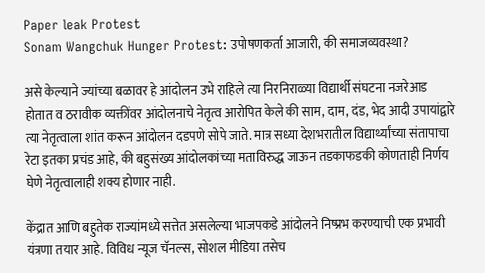Paper leak Protest
Sonam Wangchuk Hunger Protest: उपोषणकर्ता आजारी, की समाजव्यवस्था?

असे केल्याने ज्यांच्या बळावर हे आंदोलन उभे राहिले त्या निरनिराळ्या विद्यार्थी संघटना नजरेआड होतात व ठरावीक व्यक्तींवर आंदोलनाचे नेतृत्व आरोपित केले की साम, दाम, दंड, भेद आदी उपायांद्वारे त्या नेतृत्वाला शांत करून आंदोलन दडपणे सोपे जाते. मात्र सध्या देशभरातील विद्यार्थ्यांच्या संतापाचा रेटा इतका प्रचंड आहे, की बहुसंख्य आंदोलकांच्या मताविरुद्ध जाऊन तडकाफडकी कोणताही निर्णय घेणे नेतृत्वालाही शक्य होणार नाही.

केंद्रात आणि बहुतेक राज्यांमध्ये सत्तेत असलेल्या भाजपकडे आंदोलने निष्प्रभ करण्याची एक प्रभावी यंत्रणा तयार आहे. विविध न्यूज चॅनल्स, सोशल मीडिया तसेच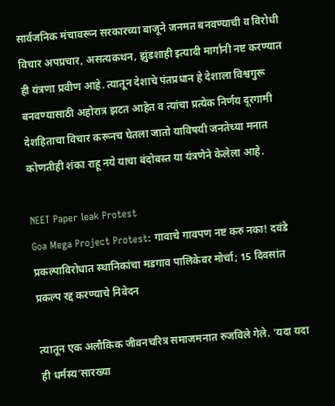सार्वजनिक मंचावरून सरकारच्या बाजूने जनमत बनवण्याची व विरोधी विचार अपप्रचार, असत्यकथन, झुंडशाही इत्यादी मार्गांनी नष्ट करण्यात ही यंत्रणा प्रवीण आहे. त्यातून देशाचे पंतप्रधान हे देशाला विश्वगुरू बनवण्यासाठी अहोरात्र झटत आहेत व त्यांचा प्रत्येक निर्णय दूरगामी देशहिताचा विचार करूनच घेतला जातो याविषयी जनतेच्या मनात कोणतीही शंका राहू नये याचा बंदोबस्त या यंत्रणेने केलेला आहे.

NEET Paper leak Protest
Goa Mega Project Protest: गावाचे गावपण नष्ट करु नका! दवंडे प्रकल्पाविरोधात स्थानिकांचा मडगाव पालिकेवर मोर्चा; 15 दिवसांत प्रकल्प रद्द करण्याचे निवेदन

त्यातून एक अलौकिक जीवनचरित्र समाजमनात रुजविले गेले. ‘यदा यदा ही धर्मस्य’सारख्या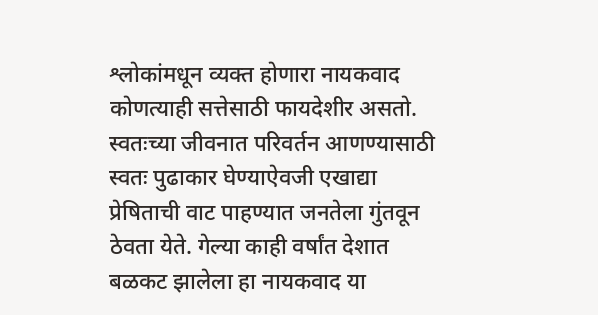श्लोकांमधून व्यक्त होणारा नायकवाद कोणत्याही सत्तेसाठी फायदेशीर असतो. स्वतःच्या जीवनात परिवर्तन आणण्यासाठी स्वतः पुढाकार घेण्याऐवजी एखाद्या प्रेषिताची वाट पाहण्यात जनतेला गुंतवून ठेवता येते. गेल्या काही वर्षांत देशात बळकट झालेला हा नायकवाद या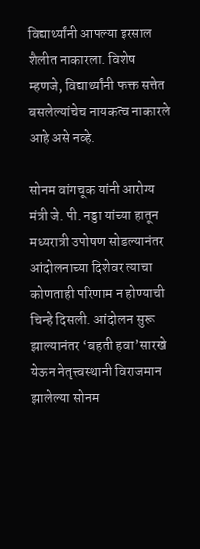विद्यार्थ्यांनी आपल्या इरसाल शैलीत नाकारला. विशेष म्हणजे, विद्यार्थ्यांनी फक्त सत्तेत बसलेल्यांचेच नायकत्व नाकारले आहे असे नव्हे.

सोनम वांगचूक यांनी आरोग्य मंत्री जे. पी. नड्डा यांच्या हातून मध्यरात्री उपोषण सोडल्यानंतर आंदोलनाच्या दिशेवर त्याचा कोणताही परिणाम न होण्याची चिन्हे दिसली. आंदोलन सुरू झाल्यानंतर ‘बहती हवा’सारखे येऊन नेतृत्त्वस्थानी विराजमान झालेल्या सोनम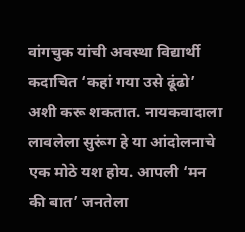वांगचुक यांची अवस्था विद्यार्थी कदाचित ‘कहां गया उसे ढूंढो’ अशी करू शकतात. नायकवादाला लावलेला सुरूंग हे या आंदोलनाचे एक मोठे यश होय. आपली ‘मन की बात’ जनतेला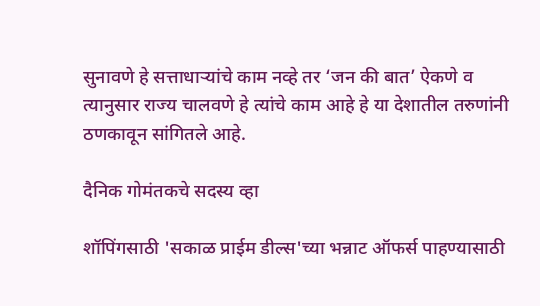सुनावणे हे सत्ताधाऱ्यांचे काम नव्हे तर ‘जन की बात’ ऐकणे व त्यानुसार राज्य चालवणे हे त्यांचे काम आहे हे या देशातील तरुणांनी ठणकावून सांगितले आहे.

दैनिक गोमंतकचे सदस्य व्हा

शॉपिंगसाठी 'सकाळ प्राईम डील्स'च्या भन्नाट ऑफर्स पाहण्यासाठी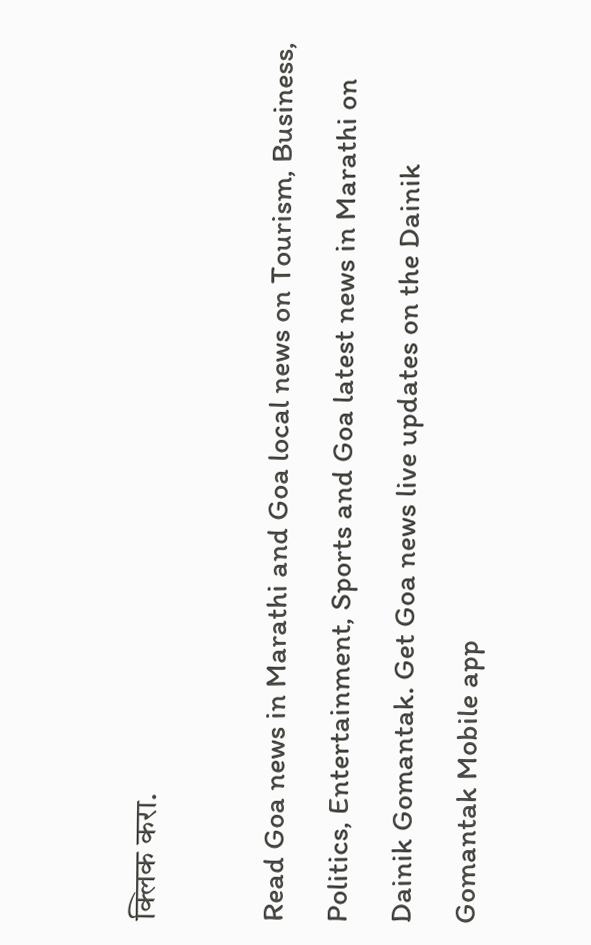क्लिक करा.

Read Goa news in Marathi and Goa local news on Tourism, Business, Politics, Entertainment, Sports and Goa latest news in Marathi on Dainik Gomantak. Get Goa news live updates on the Dainik Gomantak Mobile app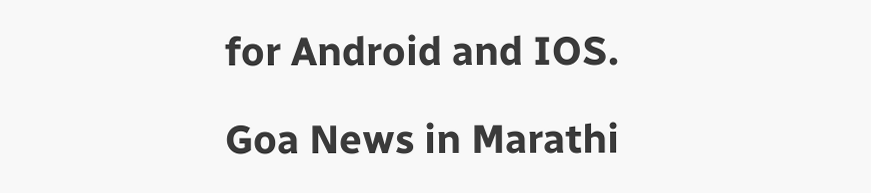for Android and IOS.

Goa News in Marathi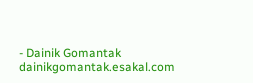- Dainik Gomantak
dainikgomantak.esakal.com